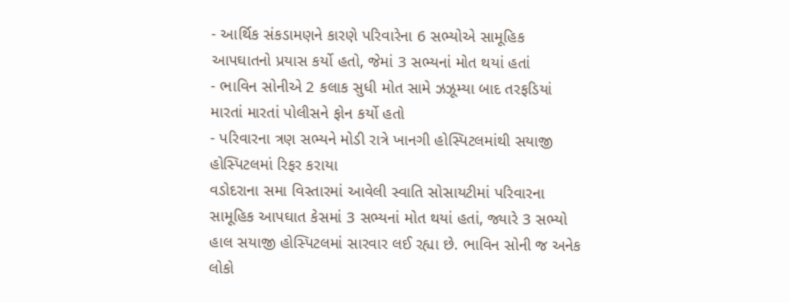- આર્થિક સંકડામણને કારણે પરિવારેના 6 સભ્યોએ સામૂહિક આપઘાતનો પ્રયાસ કર્યો હતો, જેમાં 3 સભ્યનાં મોત થયાં હતાં
- ભાવિન સોનીએ 2 કલાક સુધી મોત સામે ઝઝૂમ્યા બાદ તરફડિયાં મારતાં મારતાં પોલીસને ફોન કર્યો હતો
- પરિવારના ત્રણ સભ્યને મોડી રાત્રે ખાનગી હોસ્પિટલમાંથી સયાજી હોસ્પિટલમાં રિફર કરાયા
વડોદરાના સમા વિસ્તારમાં આવેલી સ્વાતિ સોસાયટીમાં પરિવારના સામૂહિક આપઘાત કેસમાં 3 સભ્યનાં મોત થયાં હતાં, જ્યારે 3 સભ્યો હાલ સયાજી હોસ્પિટલમાં સારવાર લઈ રહ્યા છે. ભાવિન સોની જ અનેક લોકો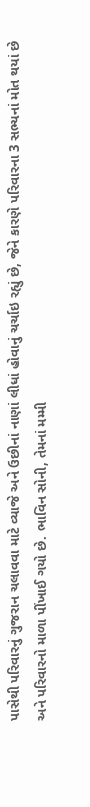પાસેથી પરિવારનું ગુજરાન ચલાવવા માટે વ્યાજે અને ઉછીનાં નાણાં લીધાં હોવાનું ચર્ચાઇ રહ્યું છે, જેને કારણે પરિવારના 3 સભ્યનાં મોત થયાં છે અને પરિવારનો માળા પીંખાઈ ગયો છે. ભાવિન સોની, તેમનાં મમ્મી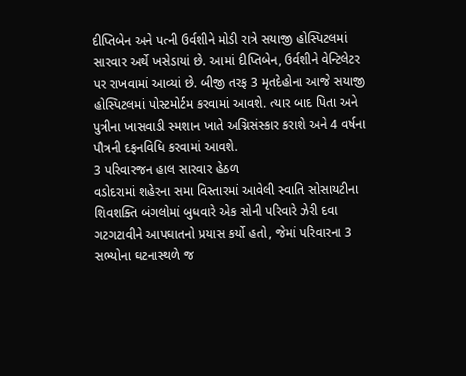દીપ્તિબેન અને પત્ની ઉર્વશીને મોડી રાત્રે સયાજી હોસ્પિટલમાં સારવાર અર્થે ખસેડાયાં છે. આમાં દીપ્તિબેન, ઉર્વશીને વેન્ટિલેટર પર રાખવામાં આવ્યાં છે. બીજી તરફ 3 મૃતદેહોના આજે સયાજી હોસ્પિટલમાં પોસ્ટમોર્ટમ કરવામાં આવશે. ત્યાર બાદ પિતા અને પુત્રીના ખાસવાડી સ્મશાન ખાતે અગ્નિસંસ્કાર કરાશે અને 4 વર્ષના પૌત્રની દફનવિધિ કરવામાં આવશે.
3 પરિવારજન હાલ સારવાર હેઠળ
વડોદરામાં શહેરના સમા વિસ્તારમાં આવેલી સ્વાતિ સોસાયટીના શિવશક્તિ બંગલોમાં બુધવારે એક સોની પરિવારે ઝેરી દવા ગટગટાવીને આપઘાતનો પ્રયાસ કર્યો હતો, જેમાં પરિવારના 3 સભ્યોના ઘટનાસ્થળે જ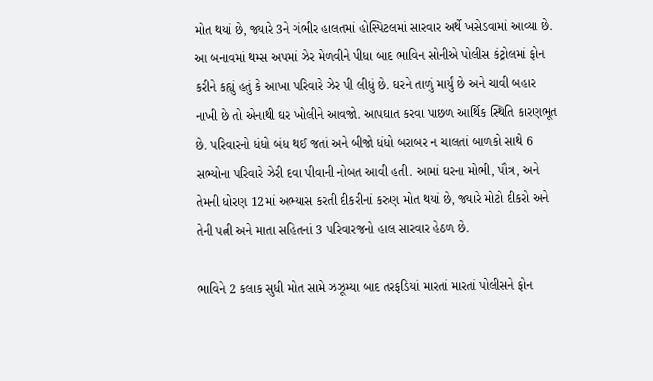મોત થયાં છે, જ્યારે 3ને ગંભીર હાલતમાં હોસ્પિટલમાં સારવાર અર્થે ખસેડવામાં આવ્યા છે. આ બનાવમાં થમ્સ અપમાં ઝેર મેળવીને પીધા બાદ ભાવિન સોનીએ પોલીસ કંટ્રોલમાં ફોન કરીને કહ્યું હતું કે આખા પરિવારે ઝેર પી લીધું છે. ઘરને તાળું માર્યું છે અને ચાવી બહાર નાખી છે તો એનાથી ઘર ખોલીને આવજો. આપઘાત કરવા પાછળ આર્થિક સ્થિતિ કારણભૂત છે. પરિવારનો ધંધો બંધ થઈ જતાં અને બીજો ધંધો બરાબર ન ચાલતાં બાળકો સાથે 6 સભ્યોના પરિવારે ઝેરી દવા પીવાની નોબત આવી હતી. આમાં ઘરના મોભી, પૌત્ર, અને તેમની ધોરણ 12માં અભ્યાસ કરતી દીકરીનાં કરુણ મોત થયાં છે, જ્યારે મોટો દીકરો અને તેની પત્ની અને માતા સહિતનાં 3 પરિવારજનો હાલ સારવાર હેઠળ છે.

ભાવિને 2 કલાક સુધી મોત સામે ઝઝૂમ્યા બાદ તરફડિયાં મારતાં મારતાં પોલીસને ફોન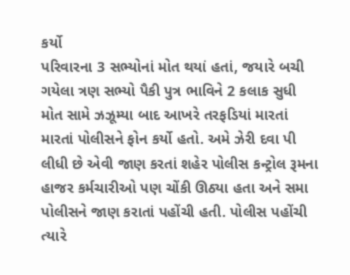કર્યો
પરિવારના 3 સભ્યોનાં મોત થયાં હતાં, જયારે બચી ગયેલા ત્રણ સભ્યો પૈકી પુત્ર ભાવિને 2 કલાક સુધી મોત સામે ઝઝૂમ્યા બાદ આખરે તરફડિયાં મારતાં મારતાં પોલીસને ફોન કર્યો હતો. અમે ઝેરી દવા પી લીધી છે એવી જાણ કરતાં શહેર પોલીસ કન્ટ્રોલ રૂમના હાજર કર્મચારીઓ પણ ચોંકી ઊઠ્યા હતા અને સમા પોલીસને જાણ કરાતાં પહોંચી હતી. પોલીસ પહોંચી ત્યારે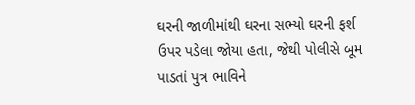ઘરની જાળીમાંથી ઘરના સભ્યો ઘરની ફર્શ ઉપર પડેલા જોયા હતા, જેથી પોલીસે બૂમ પાડતાં પુત્ર ભાવિને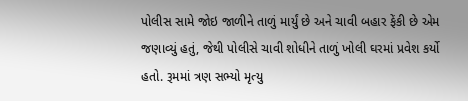પોલીસ સામે જોઇ જાળીને તાળું માર્યું છે અને ચાવી બહાર ફેંકી છે એમ જણાવ્યું હતું, જેથી પોલીસે ચાવી શોધીને તાળું ખોલી ઘરમાં પ્રવેશ કર્યો હતો. રૂમમાં ત્રણ સભ્યો મૃત્યુ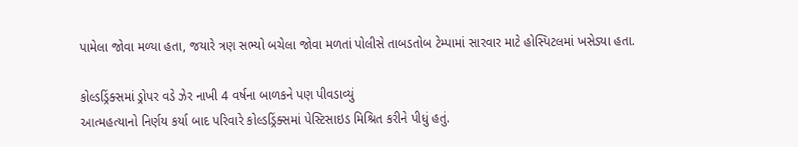પામેલા જોવા મળ્યા હતા, જયારે ત્રણ સભ્યો બચેલા જોવા મળતાં પોલીસે તાબડતોબ ટેમ્પામાં સારવાર માટે હોસ્પિટલમાં ખસેડ્યા હતા.

કોલ્ડડ્રિંક્સમાં ડ્રોપર વડે ઝેર નાખી 4 વર્ષના બાળકને પણ પીવડાવ્યું
આત્મહત્યાનો નિર્ણય કર્યા બાદ પરિવારે કોલ્ડડ્રિંક્સમાં પેસ્ટિસાઇડ મિશ્રિત કરીને પીધું હતું.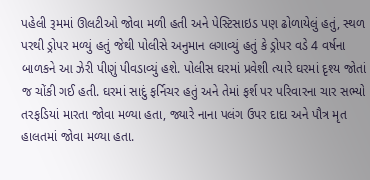પહેલી રૂમમાં ઊલટીઓ જોવા મળી હતી અને પેસ્ટિસાઇડ પણ ઢોળાયેલું હતું, સ્થળ પરથી ડ્રોપર મળ્યું હતું જેથી પોલીસે અનુમાન લગાવ્યું હતું કે ડ્રોપર વડે 4 વર્ષના બાળકને આ ઝેરી પીણું પીવડાવ્યું હશે. પોલીસ ઘરમાં પ્રવેશી ત્યારે ઘરમાં દૃશ્ય જોતાં જ ચોંકી ગઈ હતી. ઘરમાં સાદું ફર્નિચર હતું અને તેમાં ફર્શ પર પરિવારના ચાર સભ્યો તરફડિયાં મારતા જોવા મળ્યા હતા, જ્યારે નાના પલંગ ઉપર દાદા અને પૌત્ર મૃત હાલતમાં જોવા મળ્યા હતા.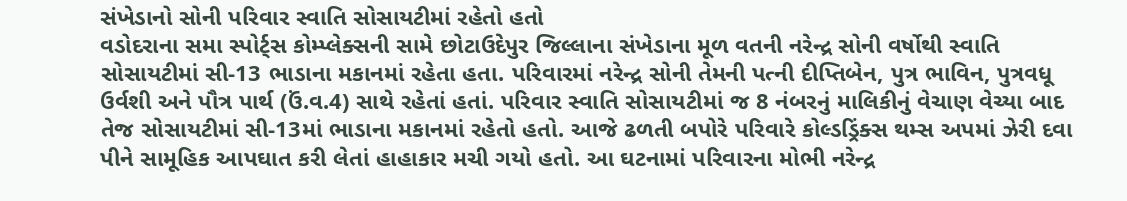સંખેડાનો સોની પરિવાર સ્વાતિ સોસાયટીમાં રહેતો હતો
વડોદરાના સમા સ્પોર્ટ્સ કોમ્પ્લેક્સની સામે છોટાઉદેપુર જિલ્લાના સંખેડાના મૂળ વતની નરેન્દ્ર સોની વર્ષોથી સ્વાતિ સોસાયટીમાં સી-13 ભાડાના મકાનમાં રહેતા હતા. પરિવારમાં નરેન્દ્ર સોની તેમની પત્ની દીપ્તિબેન, પુત્ર ભાવિન, પુત્રવધૂ ઉર્વશી અને પૌત્ર પાર્થ (ઉં.વ.4) સાથે રહેતાં હતાં. પરિવાર સ્વાતિ સોસાયટીમાં જ 8 નંબરનું માલિકીનું વેચાણ વેચ્યા બાદ તેજ સોસાયટીમાં સી-13માં ભાડાના મકાનમાં રહેતો હતો. આજે ઢળતી બપોરે પરિવારે કોલ્ડડ્રિંક્સ થમ્સ અપમાં ઝેરી દવા પીને સામૂહિક આપઘાત કરી લેતાં હાહાકાર મચી ગયો હતો. આ ઘટનામાં પરિવારના મોભી નરેન્દ્ર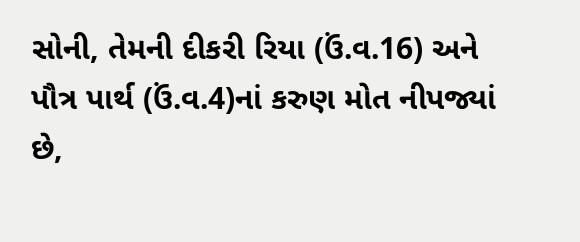સોની, તેમની દીકરી રિયા (ઉં.વ.16) અને પૌત્ર પાર્થ (ઉં.વ.4)નાં કરુણ મોત નીપજ્યાં છે,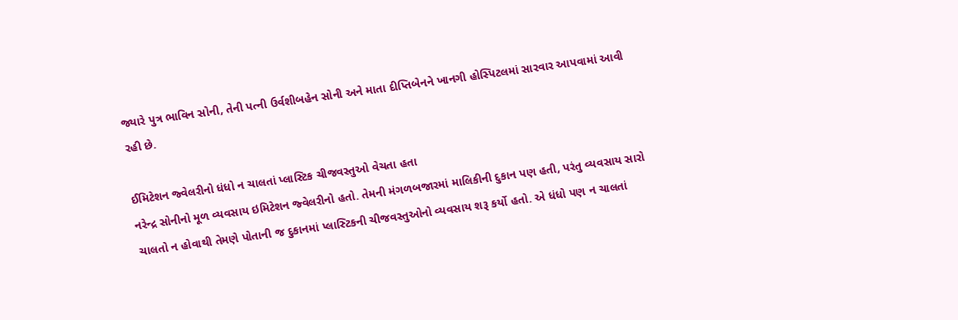જ્યારે પુત્ર ભાવિન સોની, તેની પત્ની ઉર્વશીબહેન સોની અને માતા દીપ્તિબેનને ખાનગી હોસ્પિટલમાં સારવાર આપવામાં આવી રહી છે.

ઈમિટેશન જ્વેલરીનો ધંધો ન ચાલતાં પ્લાસ્ટિક ચીજવસ્તુઓ વેચતા હતા
નરેન્દ્ર સોનીનો મૂળ વ્યવસાય ઇમિટેશન જ્વેલરીનો હતો. તેમની મંગળબજારમાં માલિકીની દુકાન પણ હતી, પરંતુ વ્યવસાય સારો ચાલતો ન હોવાથી તેમણે પોતાની જ દુકાનમાં પ્લાસ્ટિકની ચીજવસ્તુઓનો વ્યવસાય શરૂ કર્યો હતો. એ ધંધો પણ ન ચાલતાં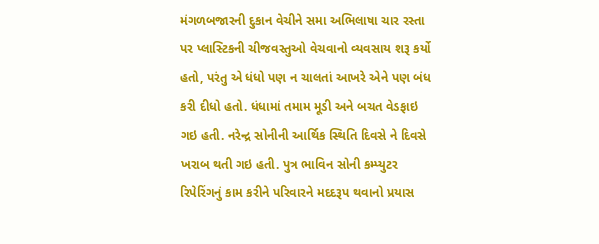મંગળબજારની દુકાન વેચીને સમા અભિલાષા ચાર રસ્તા પર પ્લાસ્ટિકની ચીજવસ્તુઓ વેચવાનો વ્યવસાય શરૂ કર્યો હતો, પરંતુ એ ધંધો પણ ન ચાલતાં આખરે એને પણ બંધ કરી દીધો હતો. ધંધામાં તમામ મૂડી અને બચત વેડફાઇ ગઇ હતી. નરેન્દ્ર સોનીની આર્થિક સ્થિતિ દિવસે ને દિવસે ખરાબ થતી ગઇ હતી. પુત્ર ભાવિન સોની કમ્પ્યુટર રિપેરિંગનું કામ કરીને પરિવારને મદદરૂપ થવાનો પ્રયાસ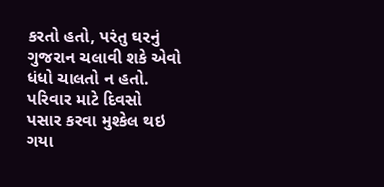કરતો હતો, પરંતુ ઘરનું ગુજરાન ચલાવી શકે એવો ધંધો ચાલતો ન હતો. પરિવાર માટે દિવસો પસાર કરવા મુશ્કેલ થઇ ગયા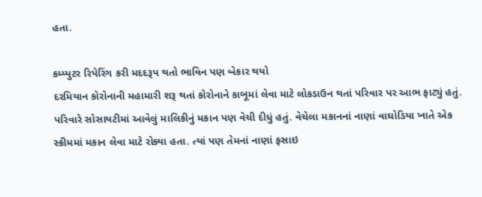હતા.

કમ્પ્યુટર રિપેરિંગ કરી મદદરૂપ થતો ભાવિન પણ બેકાર થયો
દરમિયાન કોરોનાની મહામારી શરૂ થતાં કોરોનાને કાબૂમાં લેવા માટે લોકડાઉન થતાં પરિવાર પર આભ ફાટ્યું હતું. પરિવારે સોસાયટીમાં આવેલું માલિકીનું મકાન પણ વેચી દીધું હતું. વેચેલા મકાનનાં નાણાં વાઘોડિયા ખાતે એક સ્કીમમાં મકાન લેવા માટે રોક્યા હતા. ત્યાં પણ તેમનાં નાણાં ફસાઇ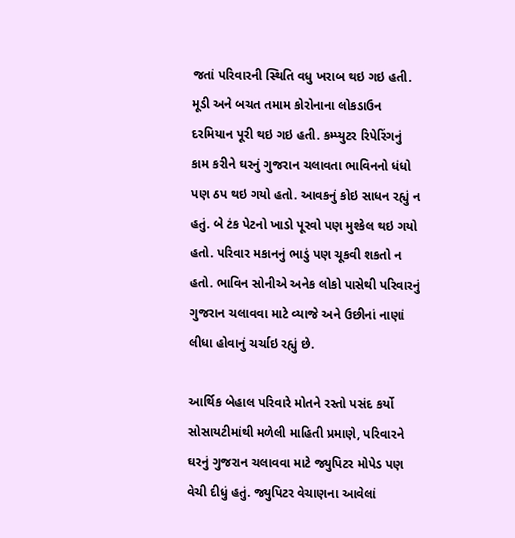જતાં પરિવારની સ્થિતિ વધુ ખરાબ થઇ ગઇ હતી. મૂડી અને બચત તમામ કોરોનાના લોકડાઉન દરમિયાન પૂરી થઇ ગઇ હતી. કમ્પ્યુટર રિપેરિંગનું કામ કરીને ઘરનું ગુજરાન ચલાવતા ભાવિનનો ધંધો પણ ઠપ થઇ ગયો હતો. આવકનું કોઇ સાધન રહ્યું ન હતું. બે ટંક પેટનો ખાડો પૂરવો પણ મુશ્કેલ થઇ ગયો હતો. પરિવાર મકાનનું ભાડું પણ ચૂકવી શકતો ન હતો. ભાવિન સોનીએ અનેક લોકો પાસેથી પરિવારનું ગુજરાન ચલાવવા માટે વ્યાજે અને ઉછીનાં નાણાં લીધા હોવાનું ચર્ચાઇ રહ્યું છે.

આર્થિક બેહાલ પરિવારે મોતને રસ્તો પસંદ કર્યો
સોસાયટીમાંથી મળેલી માહિતી પ્રમાણે, પરિવારને ઘરનું ગુજરાન ચલાવવા માટે જ્યુપિટર મોપેડ પણ વેચી દીધું હતું. જ્યુપિટર વેચાણના આવેલાં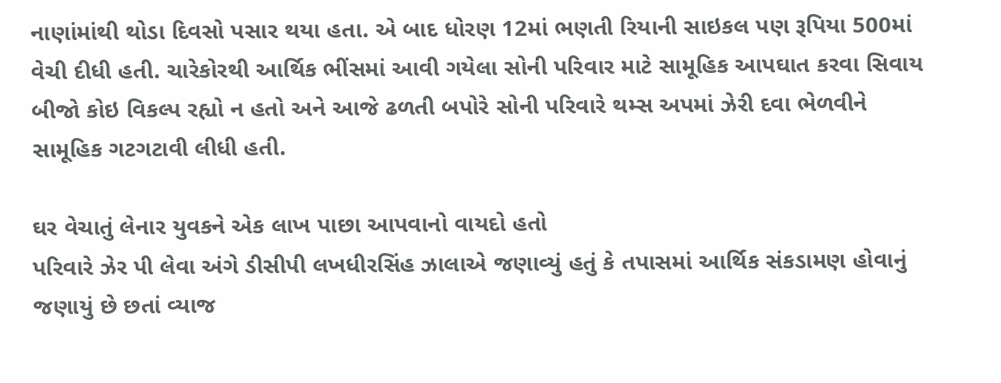નાણાંમાંથી થોડા દિવસો પસાર થયા હતા. એ બાદ ધોરણ 12માં ભણતી રિયાની સાઇકલ પણ રૂપિયા 500માં વેચી દીધી હતી. ચારેકોરથી આર્થિક ભીંસમાં આવી ગયેલા સોની પરિવાર માટે સામૂહિક આપઘાત કરવા સિવાય બીજો કોઇ વિકલ્પ રહ્યો ન હતો અને આજે ઢળતી બપોરે સોની પરિવારે થમ્સ અપમાં ઝેરી દવા ભેળવીને સામૂહિક ગટગટાવી લીધી હતી.

ઘર વેચાતું લેનાર યુવકને એક લાખ પાછા આપવાનો વાયદો હતો
પરિવારે ઝેર પી લેવા અંગે ડીસીપી લખધીરસિંહ ઝાલાએ જણાવ્યું હતું કે તપાસમાં આર્થિક સંકડામણ હોવાનું જણાયું છે છતાં વ્યાજ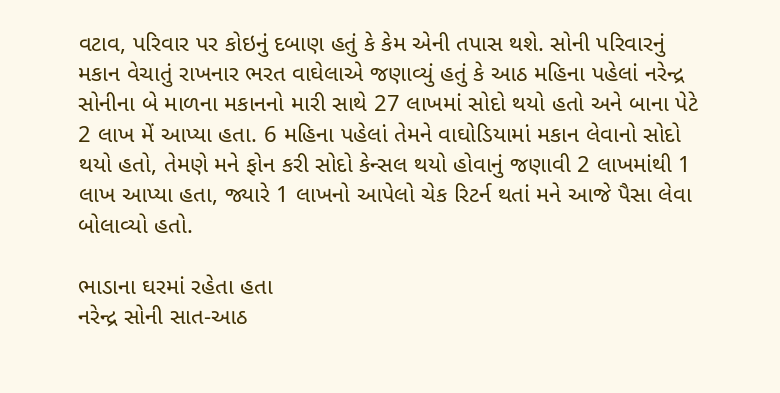વટાવ, પરિવાર પર કોઇનું દબાણ હતું કે કેમ એની તપાસ થશે. સોની પરિવારનું મકાન વેચાતું રાખનાર ભરત વાઘેલાએ જણાવ્યું હતું કે આઠ મહિના પહેલાં નરેન્દ્ર સોનીના બે માળના મકાનનો મારી સાથે 27 લાખમાં સોદો થયો હતો અને બાના પેટે 2 લાખ મેં આપ્યા હતા. 6 મહિના પહેલાં તેમને વાઘોડિયામાં મકાન લેવાનો સોદો થયો હતો, તેમણે મને ફોન કરી સોદો કેન્સલ થયો હોવાનું જણાવી 2 લાખમાંથી 1 લાખ આપ્યા હતા, જ્યારે 1 લાખનો આપેલો ચેક રિટર્ન થતાં મને આજે પૈસા લેવા બોલાવ્યો હતો.

ભાડાના ઘરમાં રહેતા હતા
નરેન્દ્ર સોની સાત-આઠ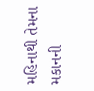મહિનાથી તેમના મકાનની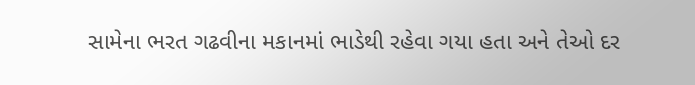સામેના ભરત ગઢવીના મકાનમાં ભાડેથી રહેવા ગયા હતા અને તેઓ દર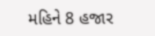મહિને 8 હજાર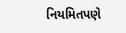નિયમિતપણે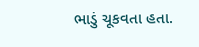ભાડું ચૂકવતા હતા.